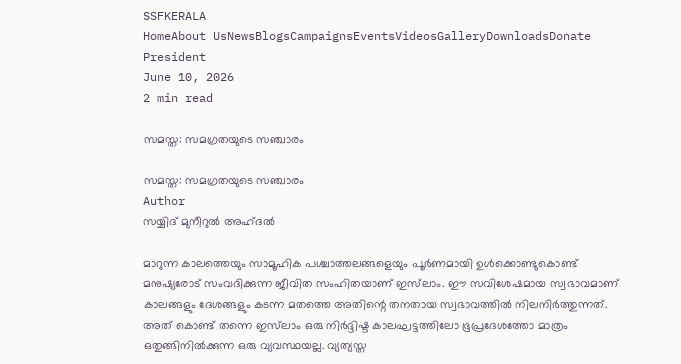SSFKERALA
HomeAbout UsNewsBlogsCampaignsEventsVideosGalleryDownloadsDonate
President
June 10, 2026
2 min read

സമസ്ത: സമഗ്രതയുടെ സഞ്ചാരം

സമസ്ത: സമഗ്രതയുടെ സഞ്ചാരം
Author
സയ്യിദ് മുനീറുൽ അഹ്ദൽ

മാറുന്ന കാലത്തെയും സാമൂഹിക പശ്ചാത്തലങ്ങളെയും പൂർണമായി ഉൾക്കൊണ്ടുകൊണ്ട് മനുഷ്യരോട് സംവദിക്കുന്ന ജീവിത സംഹിതയാണ് ഇസ്‌ലാം. ഈ സവിശേഷമായ സ്വഭാവമാണ് കാലങ്ങളും ദേശങ്ങളും കടന്ന മതത്തെ അതിന്റെ തനതായ സ്വഭാവത്തിൽ നിലനിർത്തുന്നത്. അത് കൊണ്ട് തന്നെ ഇസ്‌ലാം ഒരു നിർദ്ദിഷ്ട കാലഘട്ടത്തിലോ ഭൂപ്രദേശത്തോ മാത്രം ഒതുങ്ങിനിൽക്കുന്ന ഒരു വ്യവസ്ഥയല്ല. വ്യത്യസ്ത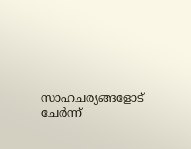സാഹചര്യങ്ങളോട് ചേർന്ന്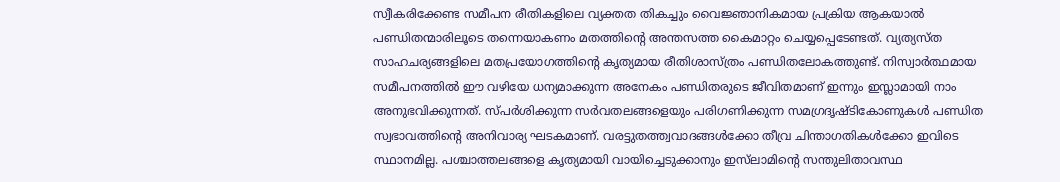സ്വീകരിക്കേണ്ട സമീപന രീതികളിലെ വ്യക്തത തികച്ചും വൈജ്ഞാനികമായ പ്രക്രിയ ആകയാൽ പണ്ഡിതന്മാരിലൂടെ തന്നെയാകണം മതത്തിന്റെ അന്തസത്ത കൈമാറ്റം ചെയ്യപ്പെടേണ്ടത്. വ്യത്യസ്ത സാഹചര്യങ്ങളിലെ മതപ്രയോഗത്തിന്റെ കൃത്യമായ രീതിശാസ്ത്രം പണ്ഡിതലോകത്തുണ്ട്. നിസ്വാർത്ഥമായ സമീപനത്തിൽ ഈ വഴിയേ ധന്യമാക്കുന്ന അനേകം പണ്ഡിതരുടെ ജീവിതമാണ് ഇന്നും ഇസ്ലാമായി നാം അനുഭവിക്കുന്നത്. സ്പർശിക്കുന്ന സർവതലങ്ങളെയും പരിഗണിക്കുന്ന സമഗ്രദൃഷ്ടികോണുകൾ പണ്ഡിത സ്വഭാവത്തിന്റെ അനിവാര്യ ഘടകമാണ്. വരട്ടുതത്ത്വവാദങ്ങൾക്കോ തീവ്ര ചിന്താഗതികൾക്കോ ഇവിടെ സ്ഥാനമില്ല. പശ്ചാത്തലങ്ങളെ കൃത്യമായി വായിച്ചെടുക്കാനും ഇസ്‌ലാമിന്റെ സന്തുലിതാവസ്ഥ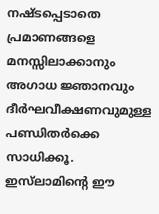നഷ്ടപ്പെടാതെ പ്രമാണങ്ങളെ മനസ്സിലാക്കാനും അഗാധ ജ്ഞാനവും ദീർഘവീക്ഷണവുമുള്ള പണ്ഡിതർക്കെ സാധിക്കൂ. ഇസ്‌ലാമിന്റെ ഈ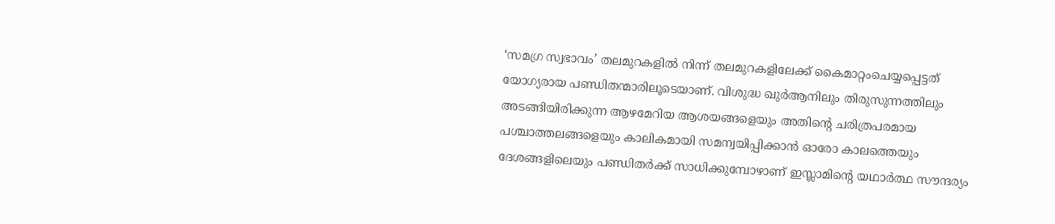‘സമഗ്ര സ്വഭാവം’ തലമുറകളിൽ നിന്ന് തലമുറകളിലേക്ക് കൈമാറ്റംചെയ്യപ്പെട്ടത് യോഗ്യരായ പണ്ഡിതന്മാരിലൂടെയാണ്. വിശുദ്ധ ഖുർആനിലും തിരുസുന്നത്തിലും അടങ്ങിയിരിക്കുന്ന ആഴമേറിയ ആശയങ്ങളെയും അതിന്റെ ചരിത്രപരമായ പശ്ചാത്തലങ്ങളെയും കാലികമായി സമന്വയിപ്പിക്കാൻ ഓരോ കാലത്തെയും ദേശങ്ങളിലെയും പണ്ഡിതർക്ക് സാധിക്കുമ്പോഴാണ് ഇസ്ലാമിന്റെ യഥാർത്ഥ സൗന്ദര്യം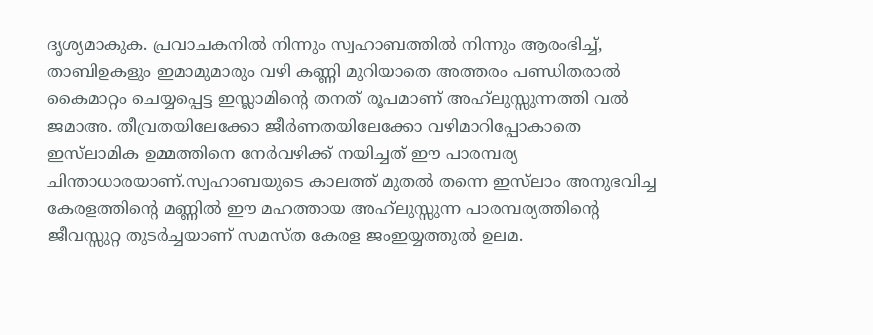ദൃശ്യമാകുക. പ്രവാചകനിൽ നിന്നും സ്വഹാബത്തിൽ നിന്നും ആരംഭിച്ച്, താബിഉകളും ഇമാമുമാരും വഴി കണ്ണി മുറിയാതെ അത്തരം പണ്ഡിതരാൽ കൈമാറ്റം ചെയ്യപ്പെട്ട ഇസ്ലാമിന്റെ തനത് രൂപമാണ് അഹ്‌ലുസ്സുന്നത്തി വൽ ജമാഅ. തീവ്രതയിലേക്കോ ജീർണതയിലേക്കോ വഴിമാറിപ്പോകാതെ ഇസ്‌ലാമിക ഉമ്മത്തിനെ നേർവഴിക്ക് നയിച്ചത് ഈ പാരമ്പര്യ ചിന്താധാരയാണ്.സ്വഹാബയുടെ കാലത്ത് മുതൽ തന്നെ ഇസ്‌ലാം അനുഭവിച്ച കേരളത്തിന്റെ മണ്ണിൽ ഈ മഹത്തായ അഹ്‌ലുസ്സുന്ന പാരമ്പര്യത്തിന്റെ ജീവസ്സുറ്റ തുടർച്ചയാണ് സമസ്ത കേരള ജംഇയ്യത്തുൽ ഉലമ.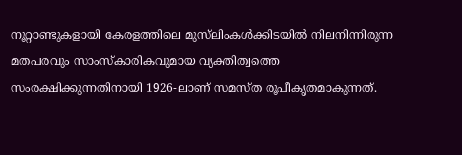നൂറ്റാണ്ടുകളായി കേരളത്തിലെ മുസ്‌ലിംകൾക്കിടയിൽ നിലനിന്നിരുന്ന മതപരവും സാംസ്കാരികവുമായ വ്യക്തിത്വത്തെ സംരക്ഷിക്കുന്നതിനായി 1926-ലാണ് സമസ്ത രൂപീകൃതമാകുന്നത്.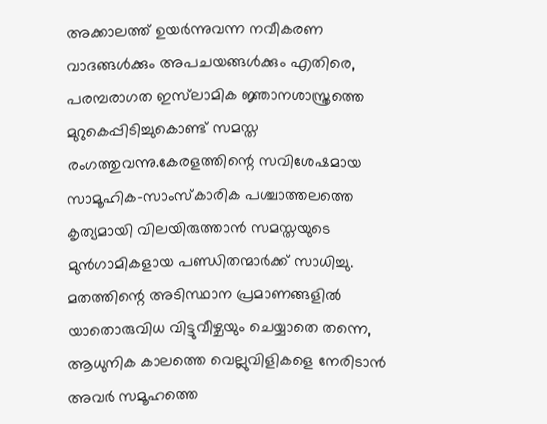അക്കാലത്ത് ഉയർന്നുവന്ന നവീകരണ വാദങ്ങൾക്കും അപചയങ്ങൾക്കും എതിരെ, പരമ്പരാഗത ഇസ്‌ലാമിക ജ്ഞാനശാസ്ത്രത്തെ മുറുകെപ്പിടിച്ചുകൊണ്ട് സമസ്ത രംഗത്തുവന്നു.കേരളത്തിന്റെ സവിശേഷമായ സാമൂഹിക-സാംസ്കാരിക പശ്ചാത്തലത്തെ കൃത്യമായി വിലയിരുത്താൻ സമസ്തയുടെ മുൻഗാമികളായ പണ്ഡിതന്മാർക്ക് സാധിച്ചു. മതത്തിന്റെ അടിസ്ഥാന പ്രമാണങ്ങളിൽ യാതൊരുവിധ വിട്ടുവീഴ്ചയും ചെയ്യാതെ തന്നെ, ആധുനിക കാലത്തെ വെല്ലുവിളികളെ നേരിടാൻ അവർ സമൂഹത്തെ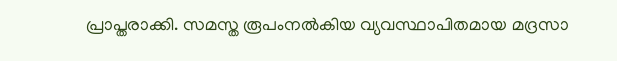പ്രാപ്തരാക്കി. സമസ്ത രൂപംനൽകിയ വ്യവസ്ഥാപിതമായ മദ്രസാ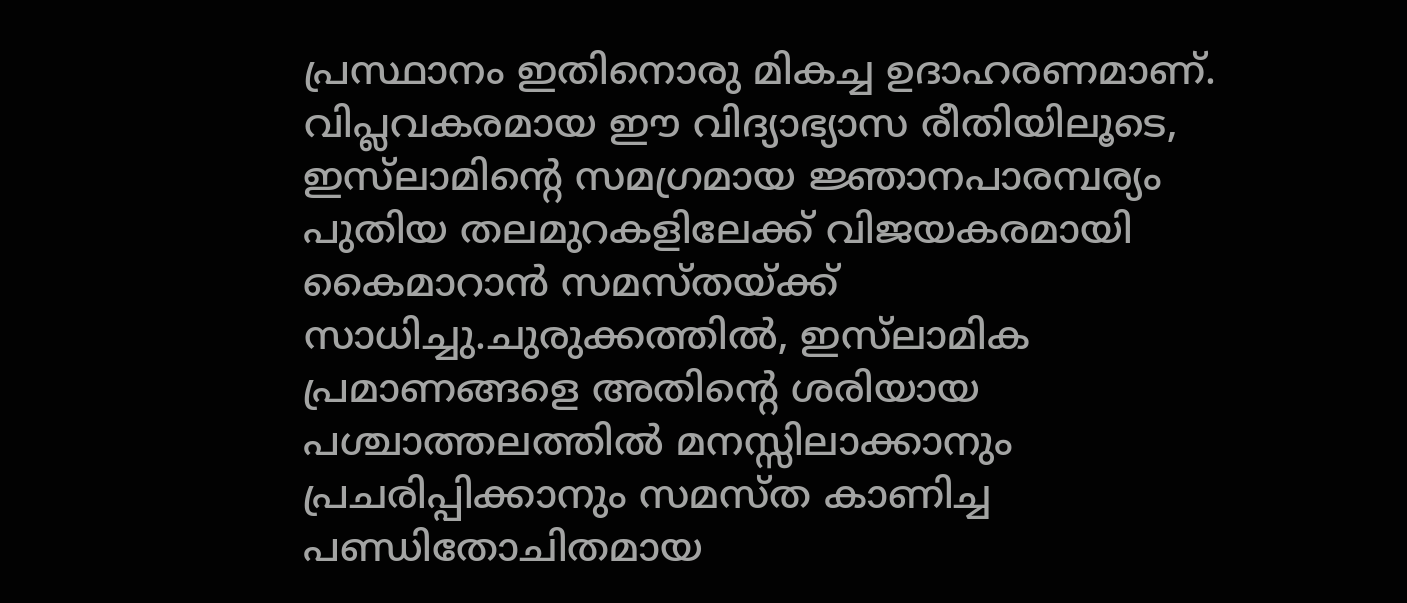പ്രസ്ഥാനം ഇതിനൊരു മികച്ച ഉദാഹരണമാണ്. വിപ്ലവകരമായ ഈ വിദ്യാഭ്യാസ രീതിയിലൂടെ, ഇസ്‌ലാമിന്റെ സമഗ്രമായ ജ്ഞാനപാരമ്പര്യം പുതിയ തലമുറകളിലേക്ക് വിജയകരമായി കൈമാറാൻ സമസ്തയ്ക്ക് സാധിച്ചു.ചുരുക്കത്തിൽ, ഇസ്‌ലാമിക പ്രമാണങ്ങളെ അതിന്റെ ശരിയായ പശ്ചാത്തലത്തിൽ മനസ്സിലാക്കാനും പ്രചരിപ്പിക്കാനും സമസ്ത കാണിച്ച പണ്ഡിതോചിതമായ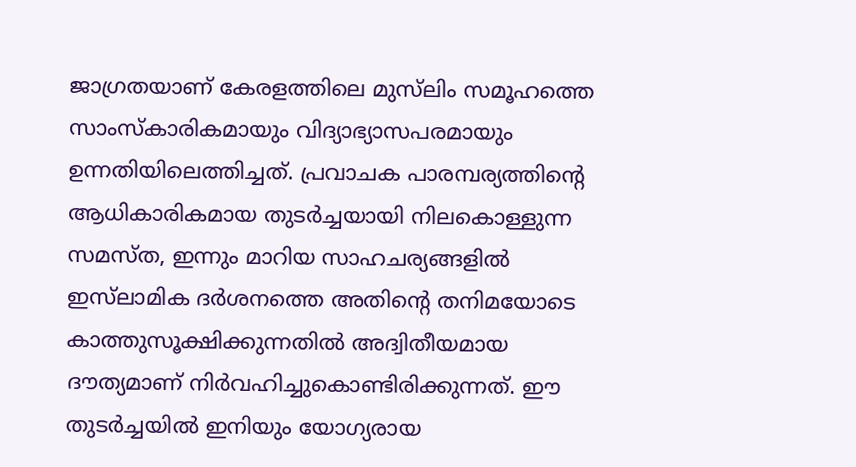ജാഗ്രതയാണ് കേരളത്തിലെ മുസ്‌ലിം സമൂഹത്തെ സാംസ്കാരികമായും വിദ്യാഭ്യാസപരമായും ഉന്നതിയിലെത്തിച്ചത്. പ്രവാചക പാരമ്പര്യത്തിന്റെ ആധികാരികമായ തുടർച്ചയായി നിലകൊള്ളുന്ന സമസ്ത, ഇന്നും മാറിയ സാഹചര്യങ്ങളിൽ ഇസ്‌ലാമിക ദർശനത്തെ അതിന്റെ തനിമയോടെ കാത്തുസൂക്ഷിക്കുന്നതിൽ അദ്വിതീയമായ ദൗത്യമാണ് നിർവഹിച്ചുകൊണ്ടിരിക്കുന്നത്. ഈ തുടർച്ചയിൽ ഇനിയും യോഗ്യരായ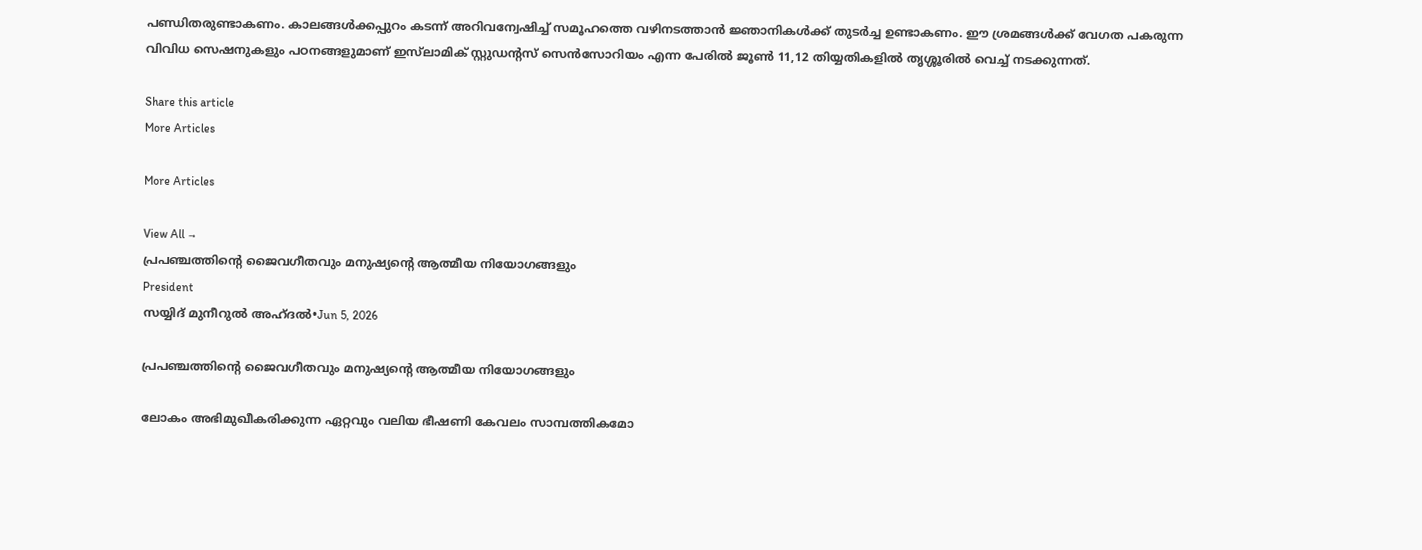പണ്ഡിതരുണ്ടാകണം. കാലങ്ങൾക്കപ്പുറം കടന്ന് അറിവന്വേഷിച്ച് സമൂഹത്തെ വഴിനടത്താൻ ജ്ഞാനികൾക്ക് തുടർച്ച ഉണ്ടാകണം. ഈ ശ്രമങ്ങൾക്ക് വേഗത പകരുന്ന വിവിധ സെഷനുകളും പഠനങ്ങളുമാണ് ഇസ്‌ലാമിക് സ്റ്റുഡന്റസ് സെൻസോറിയം എന്ന പേരിൽ ജൂൺ 11,12 തിയ്യതികളിൽ തൃശ്ശൂരിൽ വെച്ച് നടക്കുന്നത്.

Share this article
More Articles

More Articles

View All →
പ്രപഞ്ചത്തിന്റെ ജൈവഗീതവും മനുഷ്യന്റെ ആത്മീയ നിയോഗങ്ങളും
President
സയ്യിദ് മുനീറുൽ അഹ്ദൽ•Jun 5, 2026

പ്രപഞ്ചത്തിന്റെ ജൈവഗീതവും മനുഷ്യന്റെ ആത്മീയ നിയോഗങ്ങളും

ലോകം അഭിമുഖീകരിക്കുന്ന ഏറ്റവും വലിയ ഭീഷണി കേവലം സാമ്പത്തികമോ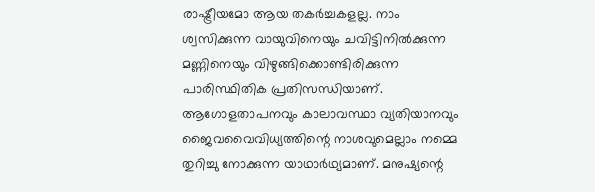രാഷ്ട്രീയമോ ആയ തകർച്ചകളല്ല. നാം ശ്വസിക്കുന്ന വായുവിനെയും ചവിട്ടിനിൽക്കുന്ന മണ്ണിനെയും വിഴുങ്ങിക്കൊണ്ടിരിക്കുന്ന പാരിസ്ഥിതിക പ്രതിസന്ധിയാണ്. ആഗോളതാപനവും കാലാവസ്ഥാ വ്യതിയാനവും ജൈവവൈവിധ്യത്തിന്റെ നാശവുമെല്ലാം നമ്മെ തുറിച്ചു നോക്കുന്ന യാഥാർഥ്യമാണ്. മനുഷ്യന്റെ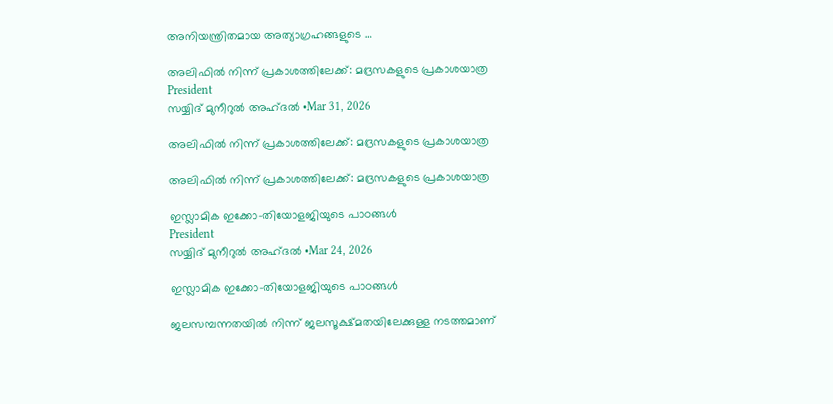അനിയന്ത്രിതമായ അത്യാഗ്രഹങ്ങളുടെ …

അലിഫിൽ നിന്ന് പ്രകാശത്തിലേക്ക്: മദ്രസകളുടെ പ്രകാശയാത്ര
President
സയ്യിദ് മുനീറുൽ അഹ്ദൽ •Mar 31, 2026

അലിഫിൽ നിന്ന് പ്രകാശത്തിലേക്ക്: മദ്രസകളുടെ പ്രകാശയാത്ര

അലിഫിൽ നിന്ന് പ്രകാശത്തിലേക്ക്: മദ്രസകളുടെ പ്രകാശയാത്ര

ഇസ്ലാമിക ഇക്കോ-തിയോളജിയുടെ പാഠങ്ങൾ
President
സയ്യിദ് മുനീറുൽ അഹ്ദൽ •Mar 24, 2026

ഇസ്ലാമിക ഇക്കോ-തിയോളജിയുടെ പാഠങ്ങൾ

ജലസമ്പന്നതയിൽ നിന്ന് ജലസൂക്ഷ്മതയിലേക്കുള്ള നടത്തമാണ്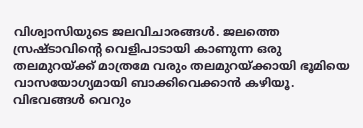വിശ്വാസിയുടെ ജലവിചാരങ്ങൾ. ജലത്തെ സ്രഷ്ടാവിൻ്റെ വെളിപാടായി കാണുന്ന ഒരു തലമുറയ്ക്ക് മാത്രമേ വരും തലമുറയ്ക്കായി ഭൂമിയെ വാസയോഗ്യമായി ബാക്കിവെക്കാൻ കഴിയൂ. വിഭവങ്ങൾ വെറും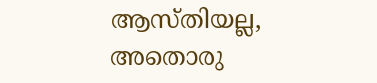ആസ്തിയല്ല, അതൊരു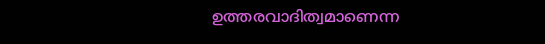ഉത്തരവാദിത്വമാണെന്ന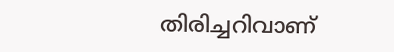തിരിച്ചറിവാണ്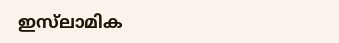ഇസ്‌ലാമിക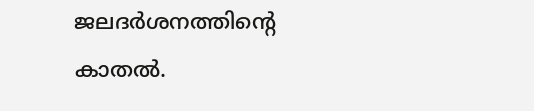ജലദർശനത്തിൻ്റെ കാതൽ.